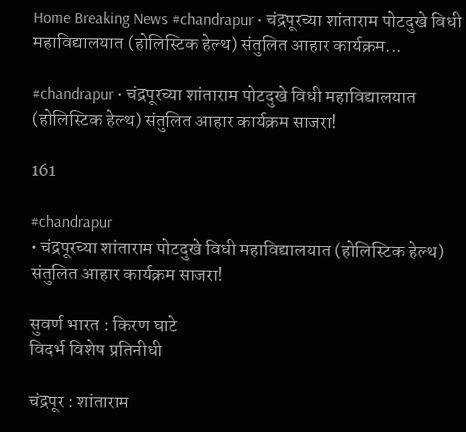Home Breaking News #chandrapur • चंद्रपूरच्या शांताराम पोटदुखे विधी महाविद्यालयात (होलिस्टिक हेल्थ) संतुलित आहार कार्यक्रम...

#chandrapur • चंद्रपूरच्या शांताराम पोटदुखे विधी महाविद्यालयात (होलिस्टिक हेल्थ) संतुलित आहार कार्यक्रम साजरा!

161

#chandrapur
• चंद्रपूरच्या शांताराम पोटदुखे विधी महाविद्यालयात (होलिस्टिक हेल्थ) संतुलित आहार कार्यक्रम साजरा!

सुवर्ण भारत : किरण घाटे
विदर्भ विशेष प्रतिनीधी

चंद्रपूर : शांताराम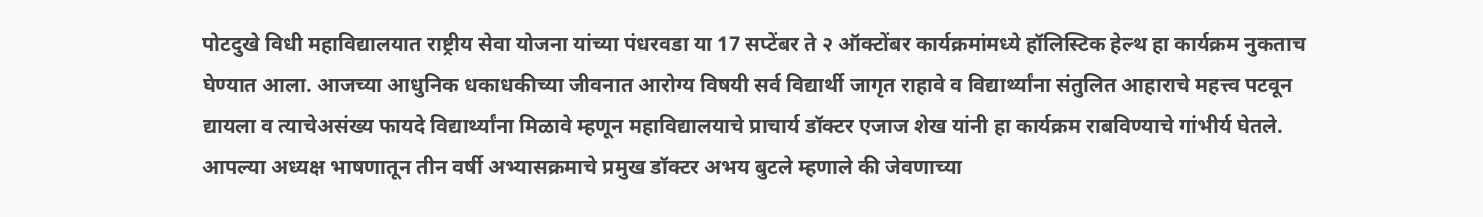पोटदुखे विधी महाविद्यालयात राष्ट्रीय सेवा योजना यांच्या पंधरवडा या 17 सप्टेंबर ते २ ऑक्टोंबर कार्यक्रमांमध्ये हॉलिस्टिक हेल्थ हा कार्यक्रम नुकताच घेण्यात आला. आजच्या आधुनिक धकाधकीच्या जीवनात आरोग्य विषयी सर्व विद्यार्थी जागृत राहावे व विद्यार्थ्यांना संतुलित आहाराचे महत्त्व पटवून द्यायला व त्याचेअसंख्य फायदे विद्यार्थ्यांना मिळावे म्हणून महाविद्यालयाचे प्राचार्य डॉक्टर एजाज शेख यांनी हा कार्यक्रम राबविण्याचे गांभीर्य घेतले. आपल्या अध्यक्ष भाषणातून तीन वर्षी अभ्यासक्रमाचे प्रमुख डॉक्टर अभय बुटले म्हणाले की जेवणाच्या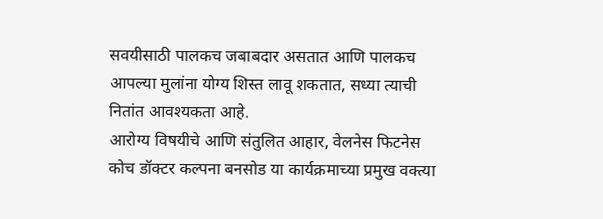सवयीसाठी पालकच जबाबदार असतात आणि पालकच आपल्या मुलांना योग्य शिस्त लावू शकतात, सध्या त्याची नितांत आवश्यकता आहे.
आरोग्य विषयीचे आणि संतुलित आहार, वेलनेस फिटनेस कोच डॉक्टर कल्पना बनसोड या कार्यक्रमाच्या प्रमुख वक्त्या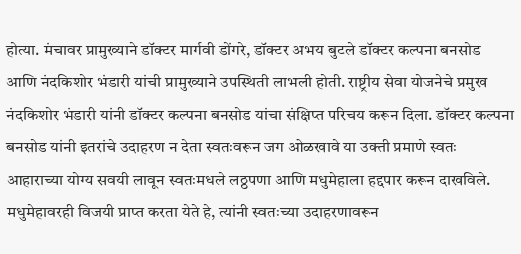होत्या. मंचावर प्रामुख्याने डॉक्टर मार्गवी डोंगरे, डॉक्टर अभय बुटले डॉक्टर कल्पना बनसोड आणि नंदकिशोर भंडारी यांची प्रामुख्याने उपस्थिती लाभली होती. राष्ट्रीय सेवा योजनेचे प्रमुख नंदकिशोर भंडारी यांनी डॉक्टर कल्पना बनसोड यांचा संक्षिप्त परिचय करून दिला. डॉक्टर कल्पना बनसोड यांनी इतरांचे उदाहरण न देता स्वतःवरून जग ओळखावे या उक्ती प्रमाणे स्वतः आहाराच्या योग्य सवयी लावून स्वतःमधले लठ्ठपणा आणि मधुमेहाला हद्दपार करून दाखविले. मधुमेहावरही विजयी प्राप्त करता येते हे, त्यांनी स्वतःच्या उदाहरणावरून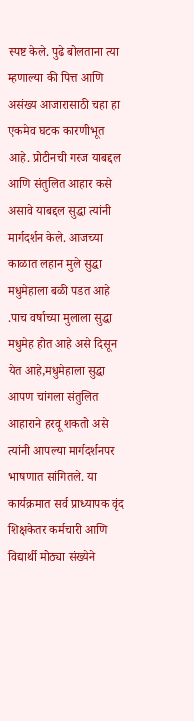स्पष्ट केले. पुढे बोलताना त्या म्हणाल्या की पित्त आणि असंख्य आजारासाठी चहा हा एकमेव घटक कारणीभूत आहे. प्रोटीनची गरज याबद्दल आणि संतुलित आहार कसे असावे याबद्दल सुद्धा त्यांनी मार्गदर्शन केले. आजच्या काळात लहान मुले सुद्धा मधुमेहाला बळी पडत आहे .पाच वर्षाच्या मुलाला सुद्धा मधुमेह होत आहे असे दिसून येत आहे,मधुमेहाला सुद्धा आपण चांगला संतुलित आहाराने हरवू शकतो असे त्यांनी आपल्या मार्गदर्शनपर भाषणात सांगितले. या कार्यक्रमात सर्व प्राध्यापक वृंद शिक्षकेतर कर्मचारी आणि विद्यार्थी मोठ्या संख्येने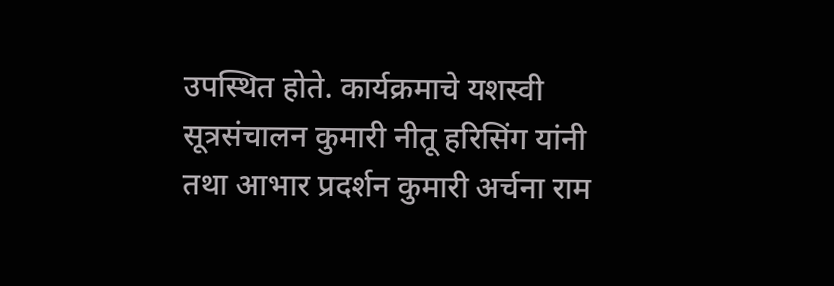उपस्थित होते. कार्यक्रमाचे यशस्वी सूत्रसंचालन कुमारी नीतू हरिसिंग यांनी तथा आभार प्रदर्शन कुमारी अर्चना राम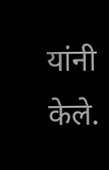यांनी केले.